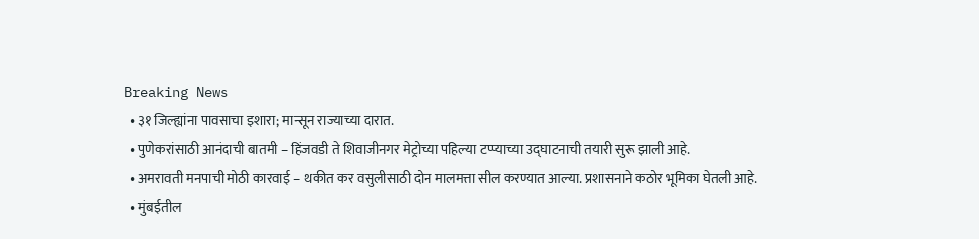Breaking News
  • ३१ जिल्ह्यांना पावसाचा इशारा; मान्सून राज्याच्या दारात.
  • पुणेकरांसाठी आनंदाची बातमी – हिंजवडी ते शिवाजीनगर मेट्रोच्या पहिल्या टप्प्याच्या उद्घाटनाची तयारी सुरू झाली आहे.
  • अमरावती मनपाची मोठी कारवाई – थकीत कर वसुलीसाठी दोन मालमत्ता सील करण्यात आल्या. प्रशासनाने कठोर भूमिका घेतली आहे.
  • मुंबईतील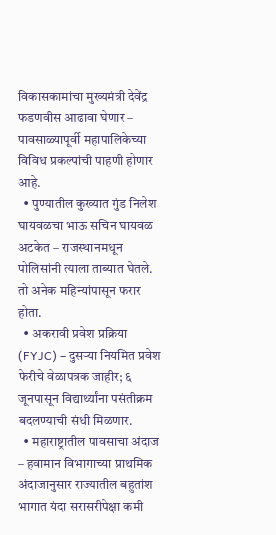विकासकामांचा मुख्यमंत्री देवेंद्र फडणवीस आढावा घेणार – पावसाळ्यापूर्वी महापालिकेच्या विविध प्रकल्पांची पाहणी होणार आहे.
  • पुण्यातील कुख्यात गुंड निलेश घायवळचा भाऊ सचिन घायवळ अटकेत – राजस्थानमधून पोलिसांनी त्याला ताब्यात घेतले. तो अनेक महिन्यांपासून फरार होता.
  • अकरावी प्रवेश प्रक्रिया (FYJC) – दुसऱ्या नियमित प्रवेश फेरीचे वेळापत्रक जाहीर; ६ जूनपासून विद्यार्थ्यांना पसंतीक्रम बदलण्याची संधी मिळणार.
  • महाराष्ट्रातील पावसाचा अंदाज – हवामान विभागाच्या प्राथमिक अंदाजानुसार राज्यातील बहुतांश भागात यंदा सरासरीपेक्षा कमी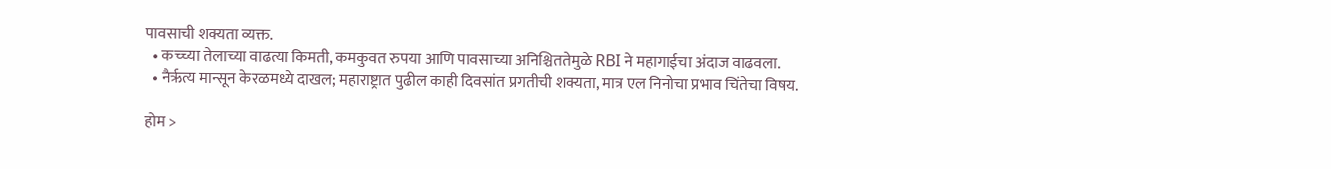पावसाची शक्यता व्यक्त.
  • कच्च्या तेलाच्या वाढत्या किमती, कमकुवत रुपया आणि पावसाच्या अनिश्चिततेमुळे RBI ने महागाईचा अंदाज वाढवला.
  • नैर्ऋत्य मान्सून केरळमध्ये दाखल; महाराष्ट्रात पुढील काही दिवसांत प्रगतीची शक्यता, मात्र एल निनोचा प्रभाव चिंतेचा विषय.

होम >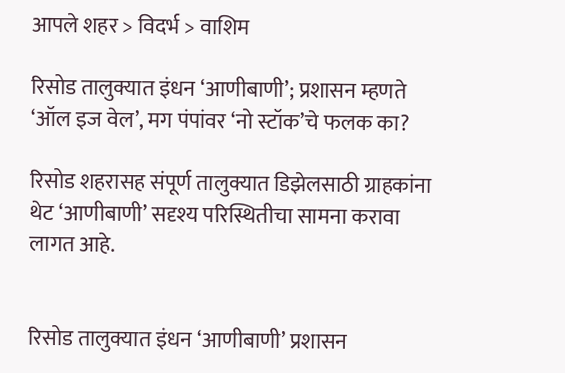आपले शहर > विदर्भ > वाशिम

रिसोड तालुक्यात इंधन ‘आणीबाणी’; प्रशासन म्हणते ‘ऑल इज वेल’, मग पंपांवर ‘नो स्टॉक’चे फलक का?

रिसोड शहरासह संपूर्ण तालुक्यात डिझेलसाठी ग्राहकांना थेट ‘आणीबाणी’ सदृश्य परिस्थितीचा सामना करावा लागत आहे.


रिसोड तालुक्यात इंधन ‘आणीबाणी’ प्रशासन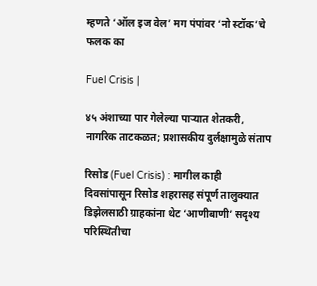म्हणते ‘ऑल इज वेल’ मग पंपांवर ‘नो स्टॉक’चे फलक का

Fuel Crisis |

४५ अंशाच्या पार गेलेल्या पाऱ्यात शेतकरी, नागरिक ताटकळत; प्रशासकीय दुर्लक्षामुळे संताप

रिसोड (Fuel Crisis) : मागील काही दिवसांपासून रिसोड शहरासह संपूर्ण तालुक्यात डिझेलसाठी ग्राहकांना थेट ‘आणीबाणी’ सदृश्य परिस्थितीचा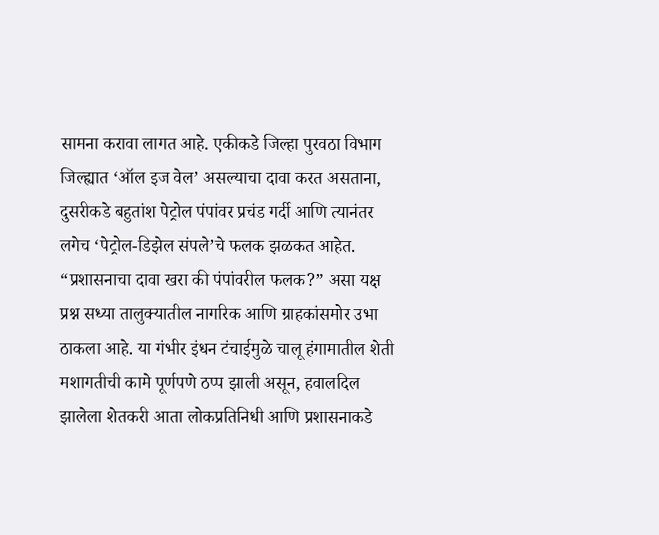सामना करावा लागत आहे. एकीकडे जिल्हा पुरवठा विभाग जिल्ह्यात ‘ऑल इज वेल’ असल्याचा दावा करत असताना, दुसरीकडे बहुतांश पेट्रोल पंपांवर प्रचंड गर्दी आणि त्यानंतर लगेच ‘पेट्रोल-डिझेल संपले’चे फलक झळकत आहेत. “प्रशासनाचा दावा खरा की पंपांवरील फलक?” असा यक्ष प्रश्न सध्या तालुक्यातील नागरिक आणि ग्राहकांसमोर उभा ठाकला आहे. या गंभीर इंधन टंचाईमुळे चालू हंगामातील शेती मशागतीची कामे पूर्णपणे ठप्प झाली असून, हवालदिल झालेला शेतकरी आता लोकप्रतिनिधी आणि प्रशासनाकडे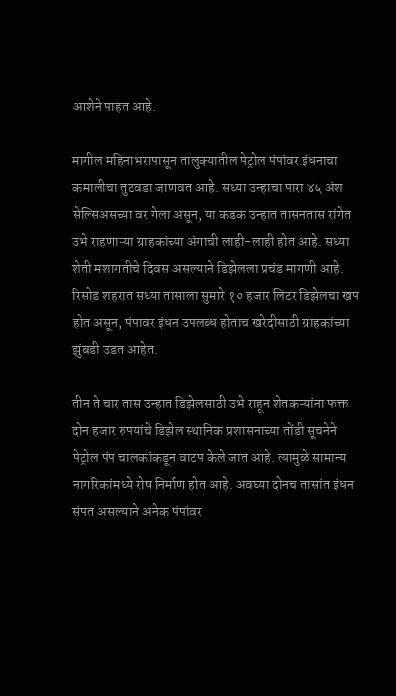आशेने पाहत आहे.

मागील महिनाभरापासून तालुक्यातील पेट्रोल पंपांवर इंधनाचा कमालीचा तुटवडा जाणवत आहे. सध्या उन्हाचा पारा ४५ अंश सेल्सिअसच्या वर गेला असून, या कडक उन्हात तासनतास रांगेत उभे राहणाऱ्या ग्राहकांच्या अंगाची लाही-लाही होत आहे. सध्या शेती मशागतीचे दिवस असल्याने डिझेलला प्रचंड मागणी आहे. रिसोड शहरात सध्या तासाला सुमारे १० हजार लिटर डिझेलचा खप होत असून, पंपावर इंधन उपलब्ध होताच खरेदीसाठी ग्राहकांच्या झुंबडी उडत आहेत.

तीन ते चार तास उन्हात डिझेलसाठी उभे राहून शेतकऱ्यांना फक्त दोन हजार रुपयांचे डिझेल स्थानिक प्रशासनाच्या तोंडी सूचनेने पेट्रोल पंप चालकांकडून वाटप केले जात आहे. त्यामुळे सामान्य नागरिकांमध्ये रोष निर्माण होत आहे. अवघ्या दोनच तासांत इंधन संपत असल्याने अनेक पंपांवर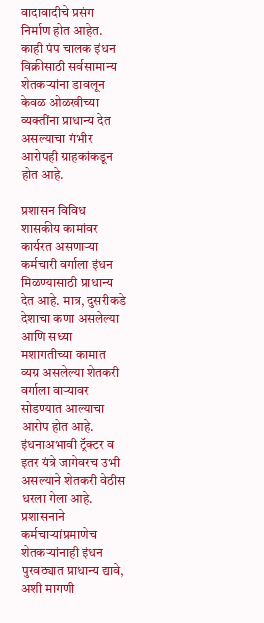वादावादीचे प्रसंग निर्माण होत आहेत. काही पंप चालक इंधन विक्रीसाठी सर्वसामान्य शेतकऱ्यांना डावलून केवळ ओळखीच्या व्यक्तींना प्राधान्य देत असल्याचा गंभीर आरोपही ग्राहकांकडून होत आहे.

प्रशासन विविध शासकीय कामांवर कार्यरत असणाऱ्या कर्मचारी वर्गाला इंधन मिळण्यासाठी प्राधान्य देत आहे. मात्र, दुसरीकडे देशाचा कणा असलेल्या आणि सध्या मशागतीच्या कामात व्यग्र असलेल्या शेतकरी वर्गाला वाऱ्यावर सोडण्यात आल्याचा आरोप होत आहे. इंधनाअभावी ट्रॅक्टर व इतर यंत्रे जागेवरच उभी असल्याने शेतकरी वेठीस धरला गेला आहे. प्रशासनाने कर्मचाऱ्यांप्रमाणेच शेतकऱ्यांनाही इंधन पुरवठ्यात प्राधान्य द्यावे, अशी मागणी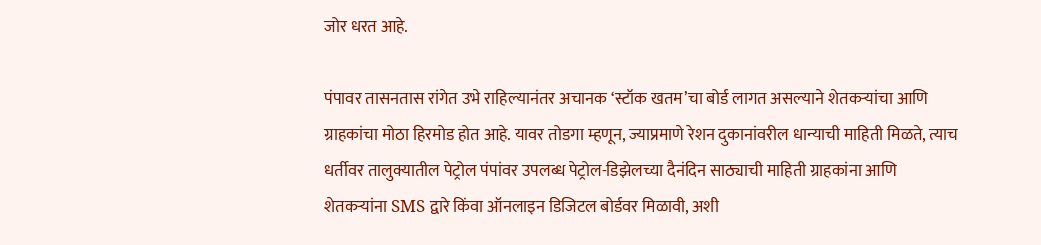जोर धरत आहे.

पंपावर तासनतास रांगेत उभे राहिल्यानंतर अचानक ‘स्टॉक खतम’चा बोर्ड लागत असल्याने शेतकऱ्यांचा आणि ग्राहकांचा मोठा हिरमोड होत आहे. यावर तोडगा म्हणून, ज्याप्रमाणे रेशन दुकानांवरील धान्याची माहिती मिळते, त्याच धर्तीवर तालुक्यातील पेट्रोल पंपांवर उपलब्ध पेट्रोल-डिझेलच्या दैनंदिन साठ्याची माहिती ग्राहकांना आणि शेतकऱ्यांना SMS द्वारे किंवा ऑनलाइन डिजिटल बोर्डवर मिळावी, अशी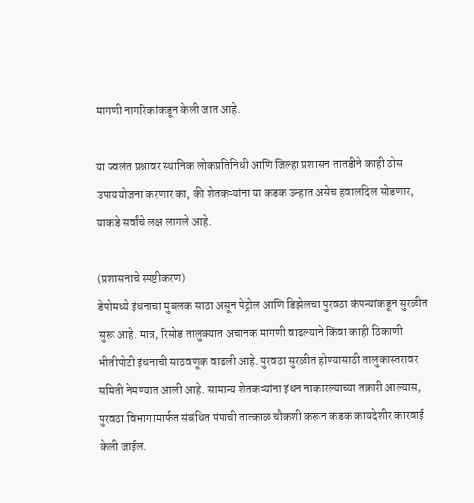मागणी नागरिकांकडून केली जात आहे.

या ज्वलंत प्रश्नावर स्थानिक लोकप्रतिनिधी आणि जिल्हा प्रशासन तातडीने काही ठोस उपाययोजना करणार का, की शेतकऱ्यांना या कडक उन्हात असेच हवालदिल सोडणार, याकडे सर्वांचे लक्ष लागले आहे.

(प्रशासनाचे स्पष्टीकरण)
डेपोमध्ये इंधनाचा मुबलक साठा असून पेट्रोल आणि डिझेलचा पुरवठा कंपन्यांकडून सुरळीत सुरू आहे. मात्र, रिसोड तालुक्यात अचानक मागणी वाढल्याने किंवा काही ठिकाणी भीतीपोटी इंधनाची साठवणूक वाढली आहे. पुरवठा सुरळीत होण्यासाठी तालुकास्तरावर समिती नेमण्यात आली आहे. सामान्य शेतकऱ्यांना इंधन नाकारल्याच्या तक्रारी आल्यास, पुरवठा विभागामार्फत संबंधित पंपाची तात्काळ चौकशी करून कडक कायदेशीर कारवाई केली जाईल.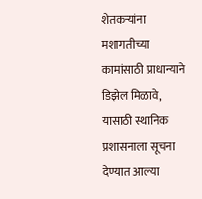शेतकऱ्यांना मशागतीच्या कामांसाठी प्राधान्याने डिझेल मिळावे, यासाठी स्थानिक प्रशासनाला सूचना देण्यात आल्या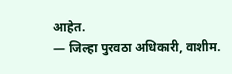आहेत.
— जिल्हा पुरवठा अधिकारी, वाशीम.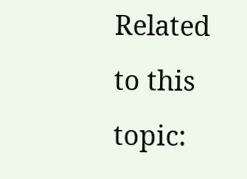Related to this topic: